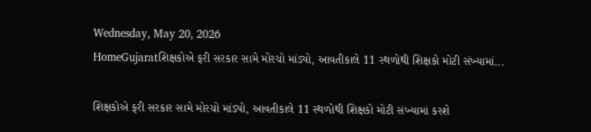Wednesday, May 20, 2026
HomeGujaratશિક્ષકોએ ફરી સરકાર સામે મોરચો માંડ્યો, આવતીકાલે 11 સ્થળોથી શિક્ષકો મોટી સંખ્યામાં...

શિક્ષકોએ ફરી સરકાર સામે મોરચો માંડ્યો, આવતીકાલે 11 સ્થળોથી શિક્ષકો મોટી સંખ્યામાં કરશે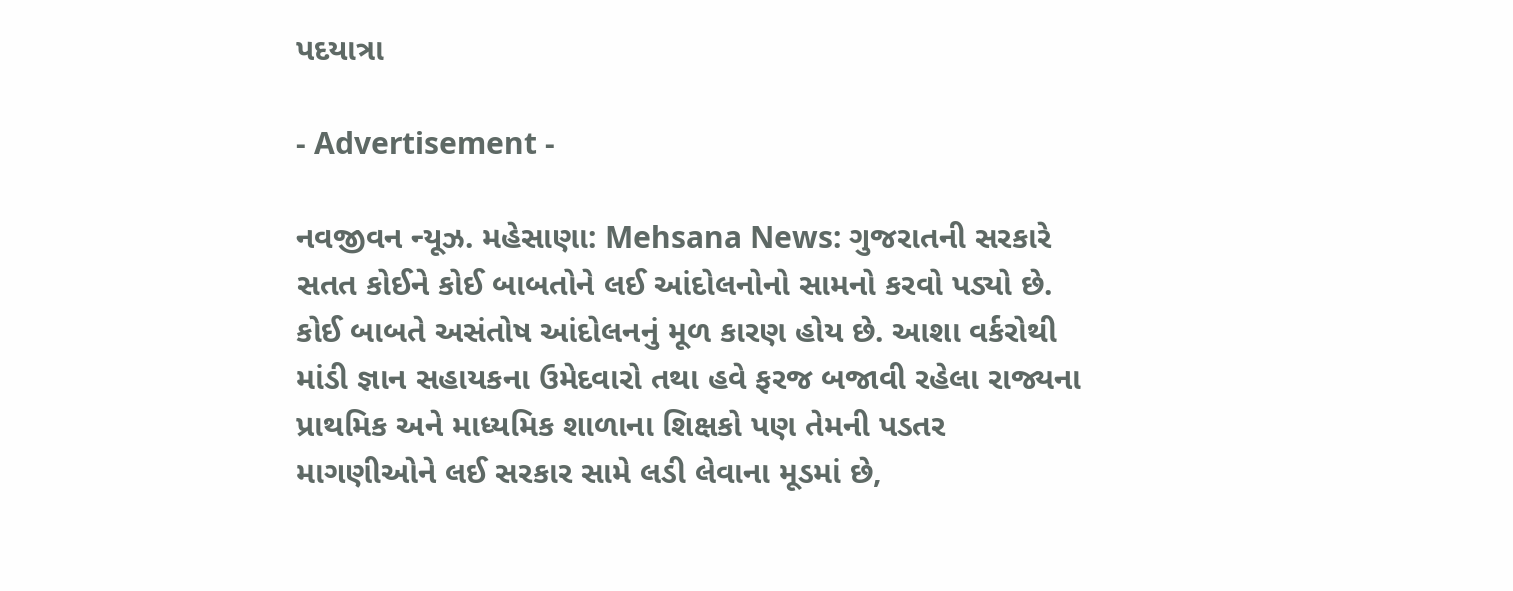પદયાત્રા

- Advertisement -

નવજીવન ન્યૂઝ. મહેસાણા: Mehsana News: ગુજરાતની સરકારે સતત કોઈને કોઈ બાબતોને લઈ આંદોલનોનો સામનો કરવો પડ્યો છે. કોઈ બાબતે અસંતોષ આંદોલનનું મૂળ કારણ હોય છે. આશા વર્કરોથી માંડી જ્ઞાન સહાયકના ઉમેદવારો તથા હવે ફરજ બજાવી રહેલા રાજ્યના પ્રાથમિક અને માધ્યમિક શાળાના શિક્ષકો પણ તેમની પડતર માગણીઓને લઈ સરકાર સામે લડી લેવાના મૂડમાં છે,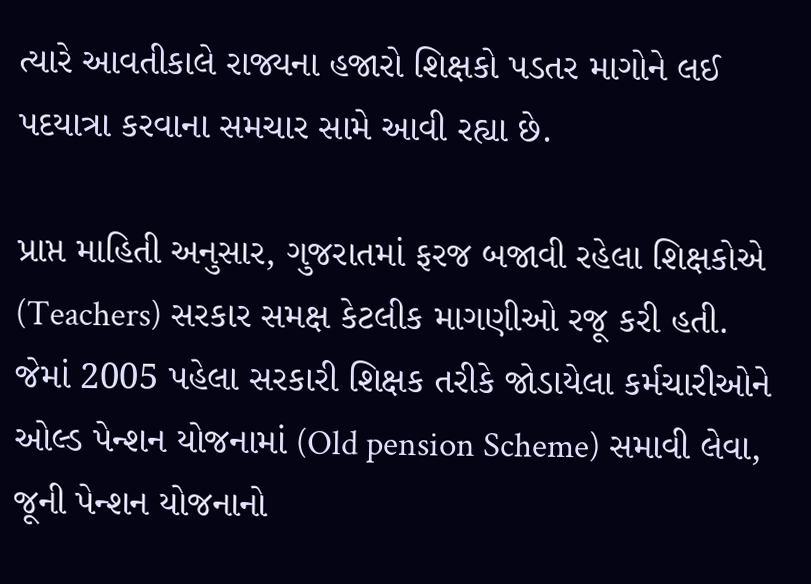ત્યારે આવતીકાલે રાજ્યના હજારો શિક્ષકો પડતર માગોને લઈ પદયાત્રા કરવાના સમચાર સામે આવી રહ્યા છે.

પ્રાપ્ત માહિતી અનુસાર, ગુજરાતમાં ફરજ બજાવી રહેલા શિક્ષકોએ (Teachers) સરકાર સમક્ષ કેટલીક માગણીઓ રજૂ કરી હતી. જેમાં 2005 પહેલા સરકારી શિક્ષક તરીકે જોડાયેલા કર્મચારીઓને ઓલ્ડ પેન્શન યોજનામાં (Old pension Scheme) સમાવી લેવા, જૂની પેન્શન યોજનાનો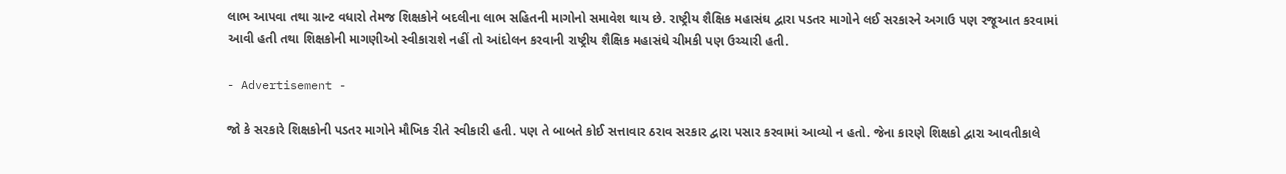લાભ આપવા તથા ગ્રાન્ટ વધારો તેમજ શિક્ષકોને બદલીના લાભ સહિતની માગોનો સમાવેશ થાય છે. રાષ્ટ્રીય શૈક્ષિક મહાસંઘ દ્વારા પડતર માગોને લઈ સરકારને અગાઉ પણ રજૂઆત કરવામાં આવી હતી તથા શિક્ષકોની માગણીઓ સ્વીકારાશે નહીં તો આંદોલન કરવાની રાષ્ટ્રીય શૈક્ષિક મહાસંઘે ચીમકી પણ ઉચ્ચારી હતી.

- Advertisement -

જો કે સરકારે શિક્ષકોની પડતર માગોને મૌખિક રીતે સ્વીકારી હતી. પણ તે બાબતે કોઈ સત્તાવાર ઠરાવ સરકાર દ્વારા પસાર કરવામાં આવ્યો ન હતો. જેના કારણે શિક્ષકો દ્વારા આવતીકાલે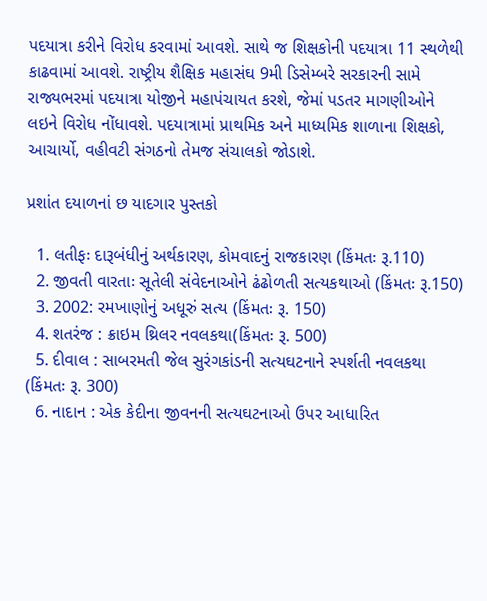પદયાત્રા કરીને વિરોધ કરવામાં આવશે. સાથે જ શિક્ષકોની પદયાત્રા 11 સ્થળેથી કાઢવામાં આવશે. રાષ્ટ્રીય શૈક્ષિક મહાસંઘ 9મી ડિસેમ્બરે સરકારની સામે રાજ્યભરમાં પદયાત્રા યોજીને મહાપંચાયત કરશે, જેમાં પડતર માગણીઓને લઇને વિરોધ નોંધાવશે. પદયાત્રામાં પ્રાથમિક અને માધ્યમિક શાળાના શિક્ષકો, આચાર્યો, વહીવટી સંગઠનો તેમજ સંચાલકો જોડાશે.

પ્રશાંત દયાળનાં છ યાદગાર પુસ્તકો

  1. લતીફઃ દારૂબંધીનું અર્થકારણ, કોમવાદનું રાજકારણ (કિંમતઃ રૂ.110)
  2. જીવતી વારતાઃ સૂતેલી સંવેદનાઓને ઢંઢોળતી સત્યકથાઓ (કિંમતઃ રૂ.150)
  3. 2002: રમખાણોનું અધૂરું સત્ય (કિંમતઃ રૂ. 150)
  4. શતરંજ : ક્રાઇમ થ્રિલર નવલકથા(કિંમતઃ રૂ. 500)
  5. દીવાલ : સાબરમતી જેલ સુરંગકાંડની સત્યઘટનાને સ્પર્શતી નવલકથા (કિંમતઃ રૂ. 300)
  6. નાદાન : એક કેદીના જીવનની સત્યઘટનાઓ ઉપર આધારિત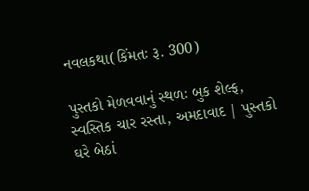નવલકથા(કિંમતઃ રૂ. 300)

પુસ્તકો મેળવવાનું સ્થળઃ બુક શેલ્ફ, સ્વસ્તિક ચાર રસ્તા, અમદાવાદ | પુસ્તકો ઘરે બેઠાં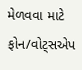મેળવવા માટે ફોન/વોટ્સએપ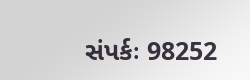સંપર્કઃ 98252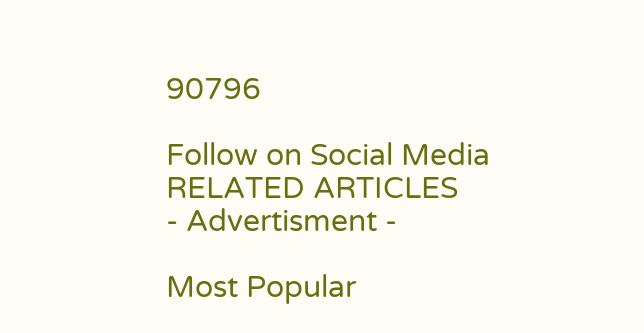90796

Follow on Social Media
RELATED ARTICLES
- Advertisment -

Most Popular